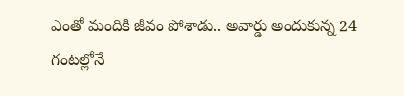ఎంతో మందికి జీవం పోశాడు.. అవార్డు అందుకున్న 24 గంటల్లోనే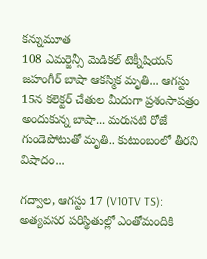కన్నుమూత
108 ఎమర్జెన్సీ మెడికల్ టెక్నీషియన్ జహంగీర్ బాషా ఆకస్మిక మృతి... ఆగస్టు 15న కలెక్టర్ చేతుల మీదుగా ప్రశంసాపత్రం అందుకున్న బాషా... మరుసటి రోజే గుండెపోటుతో మృతి.. కుటుంబంలో తీరని విషాదం...

గద్వాల, ఆగస్టు 17 (V10TV TS): అత్యవసర పరిస్థితుల్లో ఎంతోమందికి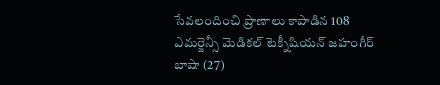సేవలందించి ప్రాణాలు కాపాడిన 108 ఎమర్జెన్సీ మెడికల్ టెక్నీషియన్ జహంగీర్ బాషా (27)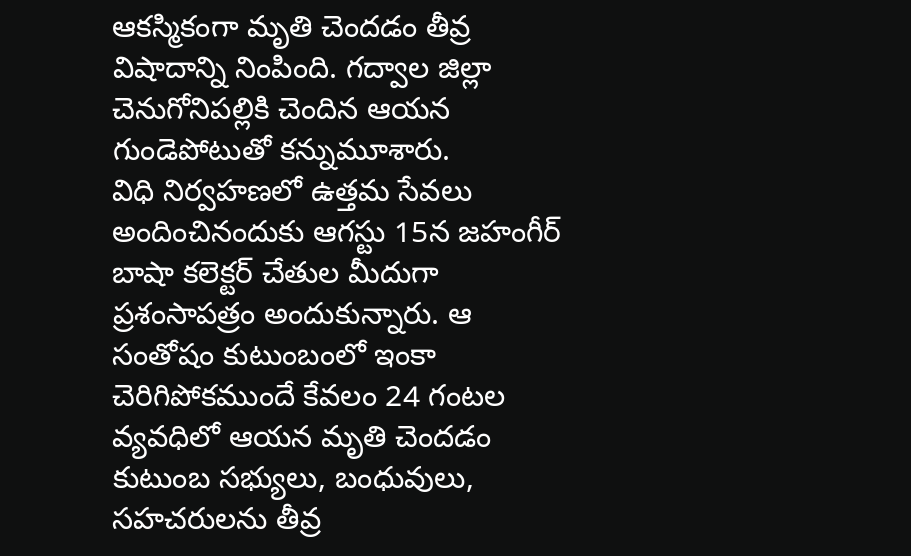ఆకస్మికంగా మృతి చెందడం తీవ్ర విషాదాన్ని నింపింది. గద్వాల జిల్లా చెనుగోనిపల్లికి చెందిన ఆయన గుండెపోటుతో కన్నుమూశారు.
విధి నిర్వహణలో ఉత్తమ సేవలు అందించినందుకు ఆగస్టు 15న జహంగీర్ బాషా కలెక్టర్ చేతుల మీదుగా ప్రశంసాపత్రం అందుకున్నారు. ఆ సంతోషం కుటుంబంలో ఇంకా చెరిగిపోకముందే కేవలం 24 గంటల వ్యవధిలో ఆయన మృతి చెందడం కుటుంబ సభ్యులు, బంధువులు, సహచరులను తీవ్ర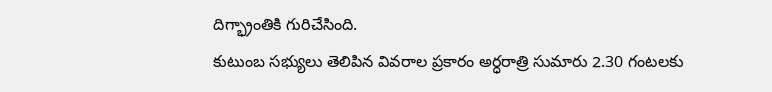దిగ్భ్రాంతికి గురిచేసింది.
కుటుంబ సభ్యులు తెలిపిన వివరాల ప్రకారం అర్ధరాత్రి సుమారు 2.30 గంటలకు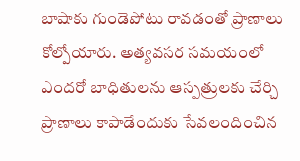బాషాకు గుండెపోటు రావడంతో ప్రాణాలు కోల్పోయారు. అత్యవసర సమయంలో ఎందరో బాధితులను ఆస్పత్రులకు చేర్చి ప్రాణాలు కాపాడేందుకు సేవలందించిన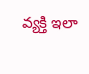వ్యక్తి ఇలా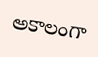అకాలంగా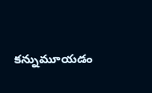కన్నుమూయడం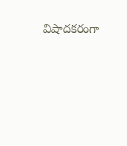విషాదకరంగా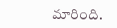మారింది.